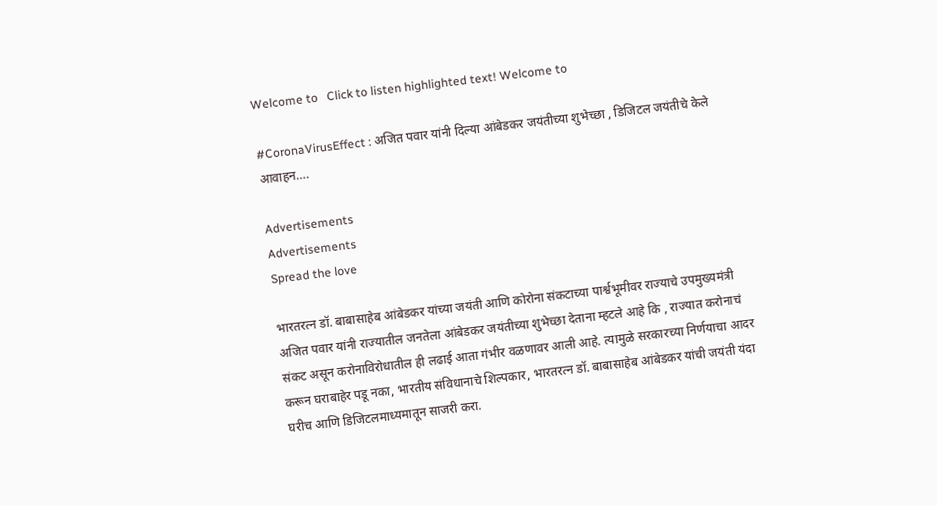Welcome to   Click to listen highlighted text! Welcome to

#CoronaVirusEffect : अजित पवार यांनी दिल्या आंबेडकर जयंतीच्या शुभेच्छा , डिजिटल जयंतीचे केले आवाहन….

Advertisements
Advertisements
Spread the love

भारतरत्न डॉ. बाबासाहेब आंबेडकर यांच्या जयंती आणि कोरोना संकटाच्या पार्श्वभूमीवर राज्याचे उपमुख्यमंत्री अजित पवार यांनी राज्यातील जनतेला आंबेडकर जयंतीच्या शुभेच्छा देताना म्हटले आहे कि , राज्यात करोनाचं संकट असून करोनाविरोधातील ही लढाई आता गंभीर वळणावर आली आहे. त्यामुळे सरकारच्या निर्णयाचा आदर करून घराबाहेर पडू नका, भारतीय संविधानाचे शिल्पकार, भारतरत्न डॉ. बाबासाहेब आंबेडकर यांची जयंती यंदा घरीच आणि डिजिटलमाध्यमातून साजरी करा.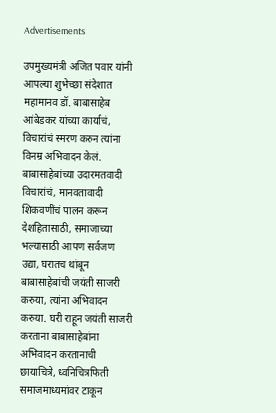Advertisements

उपमुख्यमंत्री अजित पवार यांनी  आपल्या शुभेच्छा संदेशात महामानव डॉ. बाबासाहेब आंबेडकर यांच्या कार्याचं, विचारांचं स्मरण करुन त्यांना विनम्र अभिवादन केलं. बाबासाहेबांच्या उदारमतवादी विचारांचं, मानवतावादी शिकवणींचं पालन करून देशहितासाठी, समाजाच्या भल्यासाठी आपण सर्वजण उद्या, घरातच थांबून बाबासाहेबांची जयंती साजरी करुया, त्यांना अभिवादन करुया. घरी राहून जयंती साजरी करताना बाबासाहेबांना अभिवादन करतानाची छायाचित्रे, ध्वनिचित्रफिती समाजमाध्यमांवर टाकून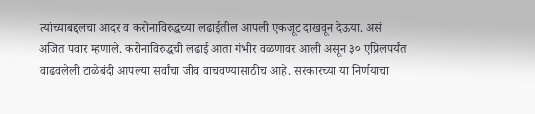त्यांच्याबद्दलचा आदर व करोनाविरुद्धच्या लढाईतील आपली एकजूट दाखवून देऊया. असं अजित पवार म्हणाले. करोनाविरुद्धची लढाई आता गंभीर वळणावर आली असून ३० एप्रिलपर्यंत वाढवलेली टाळेबंदी आपल्या सर्वांचा जीव वाचवण्यासाठीच आहे. सरकारच्या या निर्णयाचा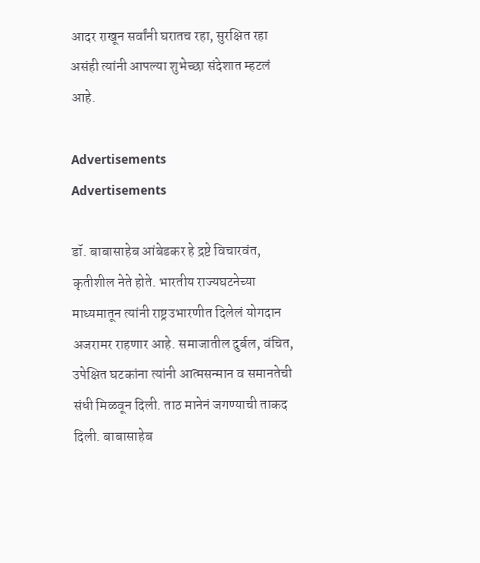आदर राखून सर्वांनी घरातच रहा, सुरक्षित रहा असंही त्यांनी आपल्या शुभेच्छा संदेशात म्हटलं आहे.

Advertisements
Advertisements

डॉ. बाबासाहेब आंबेडकर हे द्रष्टे विचारवंत, कृतीशील नेते होते. भारतीय राज्यघटनेच्या माध्यमातून त्यांनी राष्ट्रउभारणीत दिलेलं योगदान अजरामर राहणार आहे. समाजातील दुर्बल, वंचित, उपेक्षित घटकांना त्यांनी आत्मसन्मान व समानतेची संधी मिळवून दिली. ताठ मानेनं जगण्याची ताकद दिली. बाबासाहेब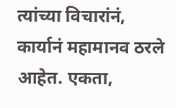त्यांच्या विचारांनं, कार्यानं महामानव ठरले आहेत. एकता,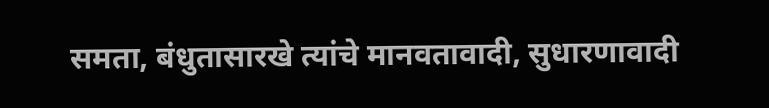समता, बंधुतासारखे त्यांचे मानवतावादी, सुधारणावादी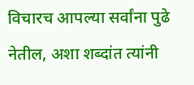विचारच आपल्या सर्वांना पुढे नेतील, अशा शब्दांत त्यांनी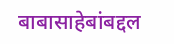बाबासाहेबांबद्दल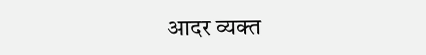आदर व्यक्त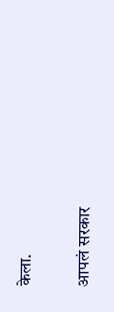केला.

आपलं सरकार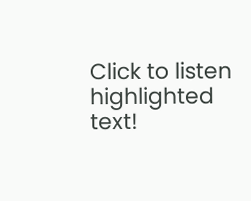Click to listen highlighted text!